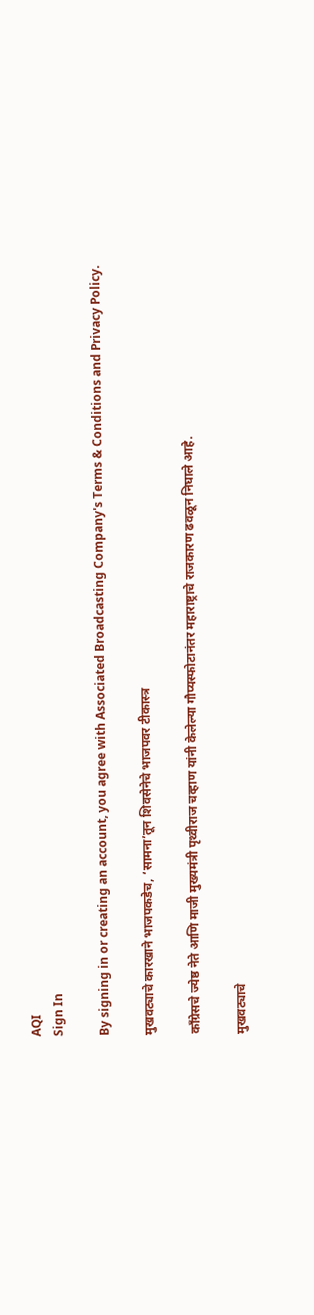AQI
Sign In

By signing in or creating an account, you agree with Associated Broadcasting Company's Terms & Conditions and Privacy Policy.

मुखवट्याचे कारखाने भाजपकडेच, ‘सामना’तून शिवसेनेचे भाजपवर टीकास्त्र

काँग्रेसचे ज्येष्ठ नेते आणि माजी मुख्यमंत्री पृथ्वीराज चव्हाण यांनी केलेल्या गौप्यस्फोटानंतर महाराष्ट्राचे राजकारण ढवळून निघाले आहे.

मुखवट्याचे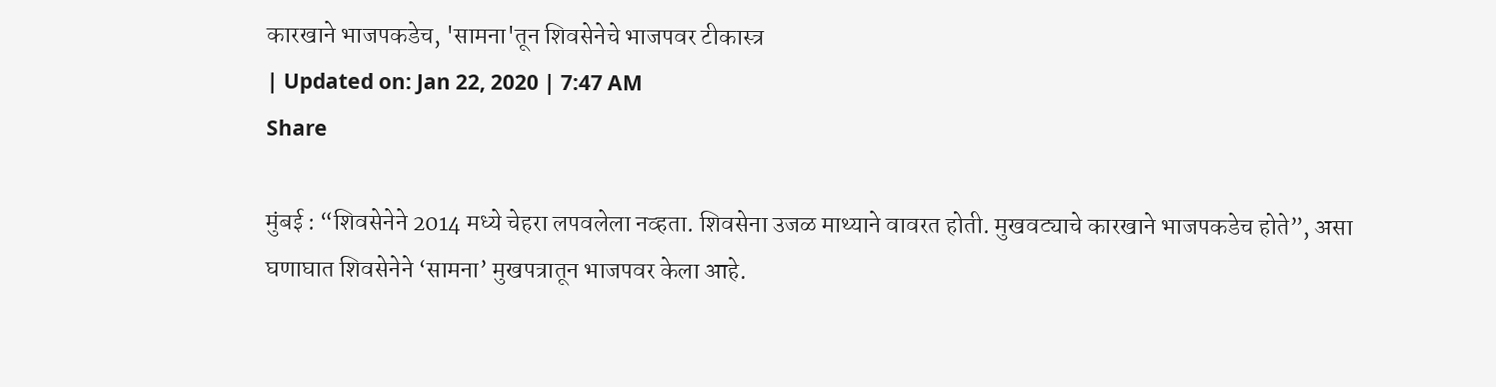कारखाने भाजपकडेच, 'सामना'तून शिवसेनेचे भाजपवर टीकास्त्र
| Updated on: Jan 22, 2020 | 7:47 AM
Share

मुंबई : “शिवसेनेने 2014 मध्ये चेहरा लपवलेला नव्हता. शिवसेना उजळ माथ्याने वावरत होती. मुखवट्याचे कारखाने भाजपकडेच होते”, असा घणाघात शिवसेनेने ‘सामना’ मुखपत्रातून भाजपवर केला आहे.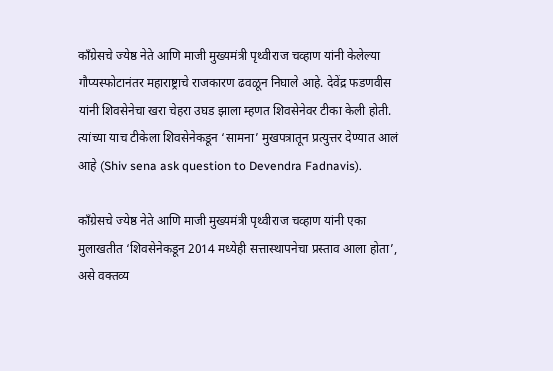काँग्रेसचे ज्येष्ठ नेते आणि माजी मुख्यमंत्री पृथ्वीराज चव्हाण यांनी केलेल्या गौप्यस्फोटानंतर महाराष्ट्राचे राजकारण ढवळून निघाले आहे. देवेंद्र फडणवीस यांनी शिवसेनेचा खरा चेहरा उघड झाला म्हणत शिवसेनेवर टीका केली होती. त्यांच्या याच टीकेला शिवसेनेकडून ‘सामना’ मुखपत्रातून प्रत्युत्तर देण्यात आलं आहे (Shiv sena ask question to Devendra Fadnavis).

काँग्रेसचे ज्येष्ठ नेते आणि माजी मुख्यमंत्री पृथ्वीराज चव्हाण यांनी एका मुलाखतीत ‘शिवसेनेकडून 2014 मध्येही सत्तास्थापनेचा प्रस्ताव आला होता’, असे वक्तव्य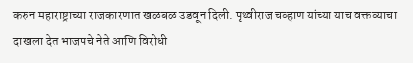करुन महाराष्ट्राच्या राजकारणात खळबळ उडवून दिली. पृथ्वीराज चव्हाण यांच्या याच वक्तव्याचा दाखला देत भाजपचे नेते आणि विरोधी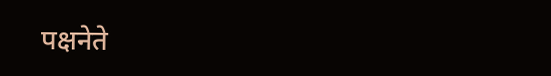पक्षनेते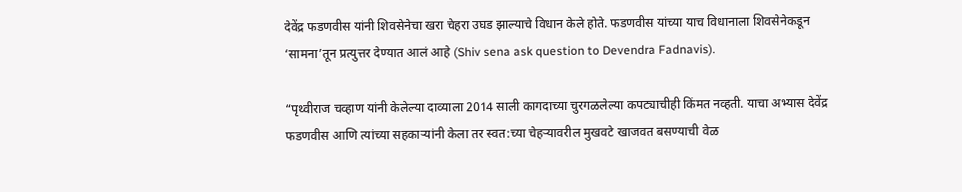देवेंद्र फडणवीस यांनी शिवसेनेचा खरा चेहरा उघड झाल्याचे विधान‌ केले होते. फडणवीस यांच्या याच विधानाला शिवसेनेकडून ‘सामना’तून प्रत्युत्तर देण्यात आलं आहे (Shiv sena ask question to Devendra Fadnavis).

“पृथ्वीराज चव्हाण यांनी केलेल्या दाव्याला 2014 साली कागदाच्या चुरगळलेल्या कपट्याचीही किंमत नव्हती. याचा अभ्यास देवेंद्र फडणवीस आणि त्यांच्या सहकाऱ्यांनी केला तर स्वत:च्या चेहऱ्यावरील मुखवटे खाजवत बसण्याची वेळ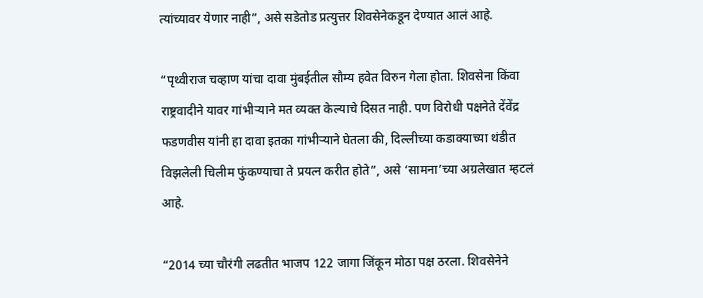त्यांच्यावर येणार नाही”, असे सडेतोड प्रत्युत्तर शिवसेनेकडून देण्यात आलं आहे.

“पृथ्वीराज चव्हाण यांचा दावा मुंबईतील सौम्य हवेत विरुन गेला होता. शिवसेना किंवा राष्ट्रवादीने यावर गांभीऱ्याने मत व्यक्त केल्याचे दिसत नाही. पण विरोधी पक्षनेते देंवेंद्र फडणवीस यांनी हा दावा इतका गांभीऱ्याने घेतला की, दिल्लीच्या कडाक्याच्या थंडीत विझलेली चिलीम फुंकण्याचा ते प्रयत्न करीत होते”, असे ‘सामना’च्या अग्रलेखात म्हटलं आहे.

“2014 च्या चौरंगी लढतीत भाजप 122 जागा जिंकून मोठा पक्ष ठरला. शिवसेनेने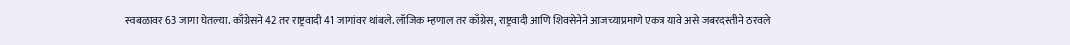स्वबळावर 63 जागा घेतल्या. काँग्रेसने 42 तर राष्ट्रवादी 41 जागांवर थांबले. लॉजिक म्हणाल तर काँग्रेस, राष्ट्रवादी आणि शिवसेनेने आजच्याप्रमाणे एकत्र यावे असे जबरदस्तीने ठरवले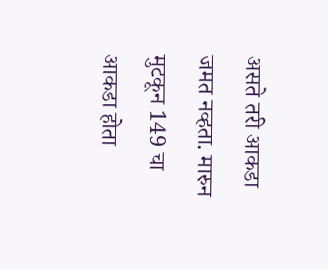असते तरी आकडा जमत नव्हता. मारुन मुटकून 149 चा आकडा होता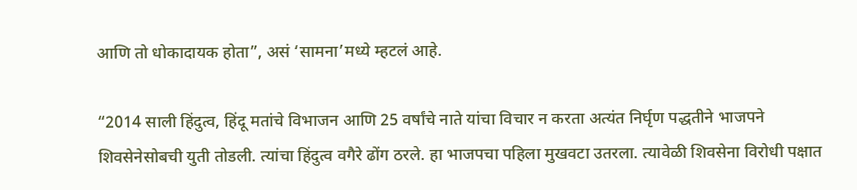आणि तो धोकादायक होता”, असं ‘सामना’मध्ये म्हटलं आहे.

“2014 साली हिंदुत्व, हिंदू मतांचे विभाजन आणि 25 वर्षांचे नाते यांचा विचार न करता अत्यंत निर्घृण पद्धतीने भाजपने शिवसेनेसोबची युती तोडली. त्यांचा हिंदुत्व वगैरे ढोंग ठरले. हा भाजपचा पहिला मुखवटा उतरला. त्यावेळी शिवसेना विरोधी पक्षात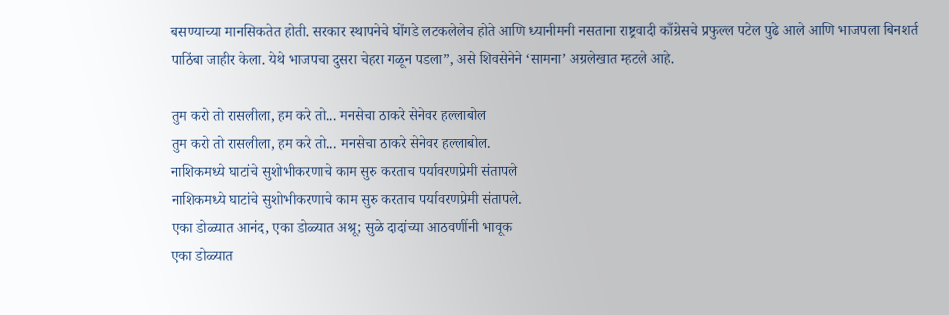बसण्याच्या मानसिकतेत होती. सरकार स्थापनेचे घोंगडे लटकलेलेच होते आणि ध्यानीमनी नसताना राष्ट्रवादी काँग्रेसचे प्रफुल्ल पटेल पुढे आले आणि भाजपला बिनशर्त पाठिंबा जाहीर केला. येथे भाजपचा दुसरा चेहरा गळून पडला”, असे शिवसेनेने ‘सामना’ अग्रलेखात म्हटले आहे.

तुम करो तो रासलीला, हम करे तो... मनसेचा ठाकरे सेनेवर हल्लाबोल
तुम करो तो रासलीला, हम करे तो... मनसेचा ठाकरे सेनेवर हल्लाबोल.
नाशिकमध्ये घाटांचे सुशोभीकरणाचे काम सुरु करताच पर्यावरणप्रेमी संतापले
नाशिकमध्ये घाटांचे सुशोभीकरणाचे काम सुरु करताच पर्यावरणप्रेमी संतापले.
एका डोळ्यात आनंद, एका डोळ्यात अश्रू; सुळे दादांच्या आठवणींनी भावूक
एका डोळ्यात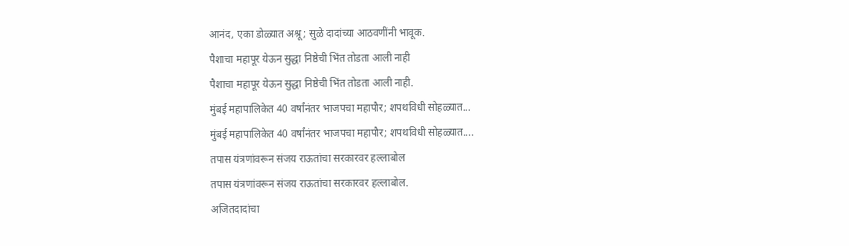आनंद, एका डोळ्यात अश्रू; सुळे दादांच्या आठवणींनी भावूक.
पैशाचा महापूर येऊन सुद्धा निष्ठेची भिंत तोडता आली नाही
पैशाचा महापूर येऊन सुद्धा निष्ठेची भिंत तोडता आली नाही.
मुंबई महापालिकेत 40 वर्षांनंतर भाजपचा महापौर; शपथविधी सोहळ्यात...
मुंबई महापालिकेत 40 वर्षांनंतर भाजपचा महापौर; शपथविधी सोहळ्यात....
तपास यंत्रणांवरून संजय राऊतांचा सरकारवर हल्लाबोल
तपास यंत्रणांवरून संजय राऊतांचा सरकारवर हल्लाबोल.
अजितदादांचा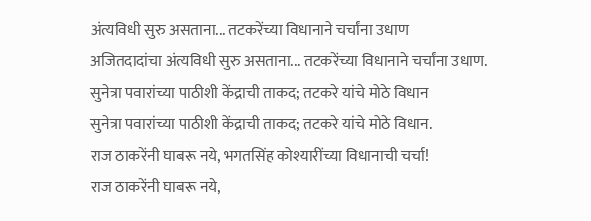अंत्यविधी सुरु असताना... तटकरेंच्या विधानाने चर्चांना उधाण
अजितदादांचा अंत्यविधी सुरु असताना... तटकरेंच्या विधानाने चर्चांना उधाण.
सुनेत्रा पवारांच्या पाठीशी केंद्राची ताकद; तटकरे यांचे मोठे विधान
सुनेत्रा पवारांच्या पाठीशी केंद्राची ताकद; तटकरे यांचे मोठे विधान.
राज ठाकरेंनी घाबरू नये, भगतसिंह कोश्यारींच्या विधानाची चर्चा!
राज ठाकरेंनी घाबरू नये,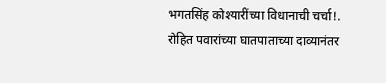भगतसिंह कोश्यारींच्या विधानाची चर्चा!.
रोहित पवारांच्या घातपाताच्या दाव्यानंतर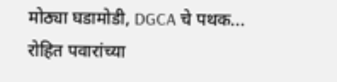मोठ्या घडामोडी, DGCA चे पथक...
रोहित पवारांच्या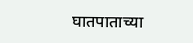घातपाताच्या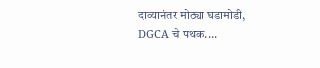दाव्यानंतर मोठ्या घडामोडी, DGCA चे पथक....